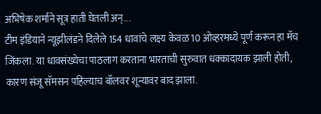अभिषेक शर्माने सूत्र हाती घेतली अन्...
टीम इंडियाने न्यूझीलंडने दिलेले 154 धावांचे लक्ष्य केवळ 10 ओव्हरमध्ये पूर्ण करून हा मॅच जिंकला. या धावसंख्येचा पाठलाग करताना भारताची सुरुवात धक्कादायक झाली होती, कारण संजू सॅमसन पहिल्याच बॉलवर शून्यावर बाद झाला.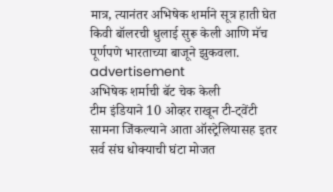मात्र, त्यानंतर अभिषेक शर्माने सूत्र हाती घेत किवी बॉलरची धुलाई सुरू केली आणि मॅच पूर्णपणे भारताच्या बाजूने झुकवला.
advertisement
अभिषेक शर्माची बॅट चेक केली
टीम इंडियाने 10 ओव्हर राखून टी-ट्वेंटी सामना जिंकल्याने आता ऑस्ट्रेलियासह इतर सर्व संघ धोक्याची घंटा मोजत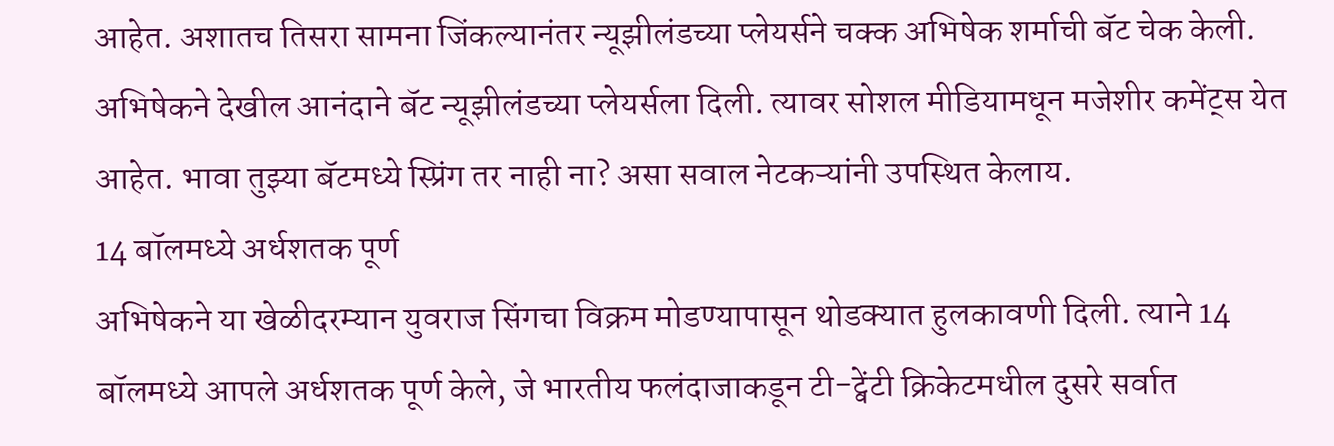आहेत. अशातच तिसरा सामना जिंकल्यानंतर न्यूझीलंडच्या प्लेयर्सने चक्क अभिषेक शर्माची बॅट चेक केली. अभिषेकने देखील आनंदाने बॅट न्यूझीलंडच्या प्लेयर्सला दिली. त्यावर सोशल मीडियामधून मजेशीर कमेंट्स येत आहेत. भावा तुझ्या बॅटमध्ये स्प्रिंग तर नाही ना? असा सवाल नेटकऱ्यांनी उपस्थित केलाय.
14 बॉलमध्ये अर्धशतक पूर्ण
अभिषेकने या खेळीदरम्यान युवराज सिंगचा विक्रम मोडण्यापासून थोडक्यात हुलकावणी दिली. त्याने 14 बॉलमध्ये आपले अर्धशतक पूर्ण केले, जे भारतीय फलंदाजाकडून टी-ट्वेंटी क्रिकेटमधील दुसरे सर्वात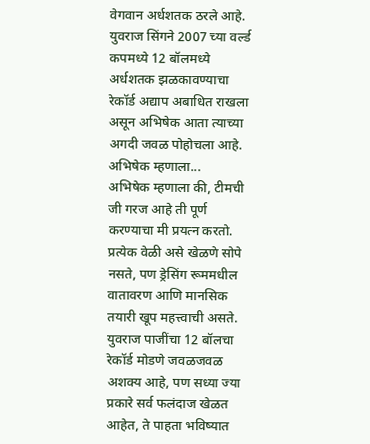वेगवान अर्धशतक ठरले आहे. युवराज सिंगने 2007 च्या वर्ल्ड कपमध्ये 12 बॉलमध्ये अर्धशतक झळकावण्याचा रेकॉर्ड अद्याप अबाधित राखला असून अभिषेक आता त्याच्या अगदी जवळ पोहोचला आहे.
अभिषेक म्हणाला...
अभिषेक म्हणाला की, टीमची जी गरज आहे ती पूर्ण करण्याचा मी प्रयत्न करतो. प्रत्येक वेळी असे खेळणे सोपे नसते, पण ड्रेसिंग रूममधील वातावरण आणि मानसिक तयारी खूप महत्त्वाची असते. युवराज पाजींचा 12 बॉलचा रेकॉर्ड मोडणे जवळजवळ अशक्य आहे, पण सध्या ज्या प्रकारे सर्व फलंदाज खेळत आहेत, ते पाहता भविष्यात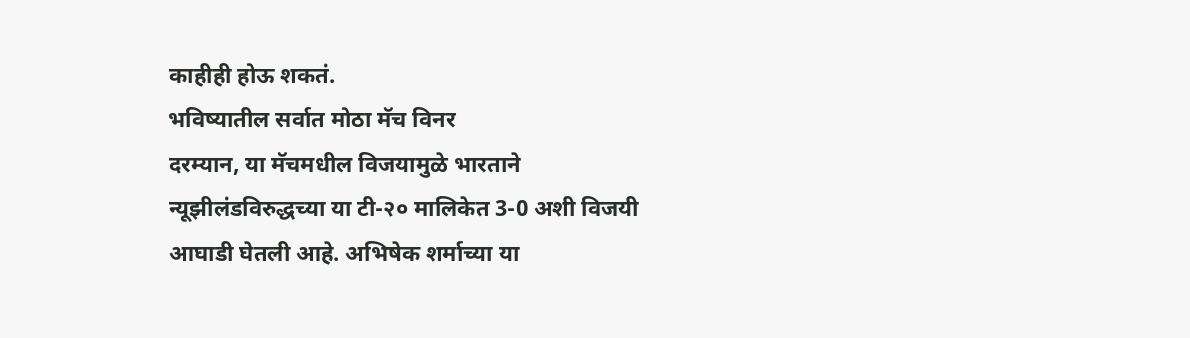काहीही होऊ शकतं.
भविष्यातील सर्वात मोठा मॅच विनर
दरम्यान, या मॅचमधील विजयामुळे भारताने न्यूझीलंडविरुद्धच्या या टी-२० मालिकेत 3-0 अशी विजयी आघाडी घेतली आहे. अभिषेक शर्माच्या या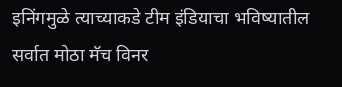इनिंगमुळे त्याच्याकडे टीम इंडियाचा भविष्यातील सर्वात मोठा मॅच विनर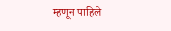म्हणून पाहिले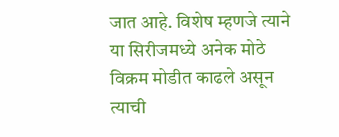जात आहे. विशेष म्हणजे त्याने या सिरीजमध्ये अनेक मोठे विक्रम मोडीत काढले असून त्याची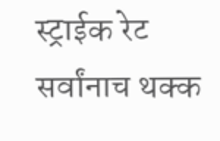स्ट्राईक रेट सर्वांनाच थक्क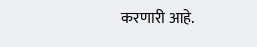करणारी आहे.